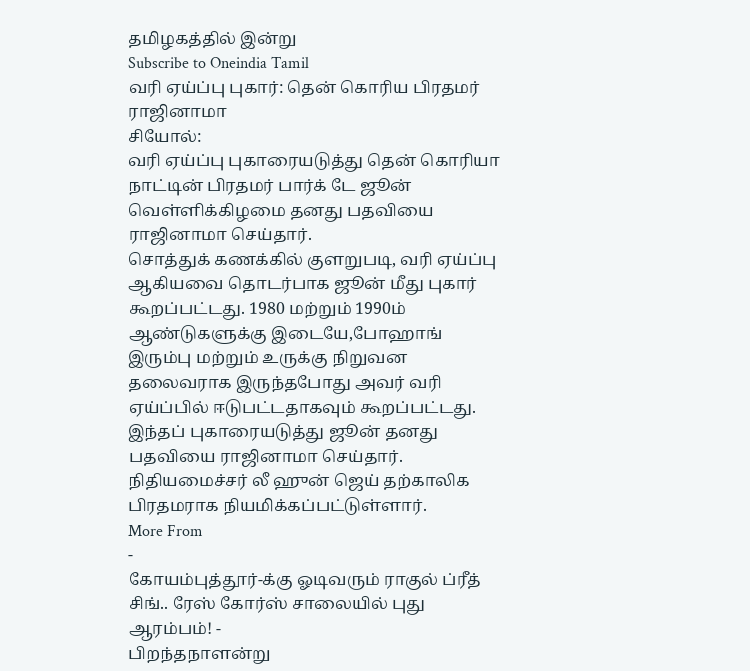தமிழகத்தில் இன்று
Subscribe to Oneindia Tamil
வரி ஏய்ப்பு புகார்: தென் கொரிய பிரதமர் ராஜினாமா
சியோல்:
வரி ஏய்ப்பு புகாரையடுத்து தென் கொரியா நாட்டின் பிரதமர் பார்க் டே ஜூன் வெள்ளிக்கிழமை தனது பதவியை ராஜினாமா செய்தார்.
சொத்துக் கணக்கில் குளறுபடி, வரி ஏய்ப்பு ஆகியவை தொடர்பாக ஜூன் மீது புகார் கூறப்பட்டது. 1980 மற்றும் 1990ம் ஆண்டுகளுக்கு இடையே,போஹாங் இரும்பு மற்றும் உருக்கு நிறுவன தலைவராக இருந்தபோது அவர் வரி ஏய்ப்பில் ஈடுபட்டதாகவும் கூறப்பட்டது.
இந்தப் புகாரையடுத்து ஜூன் தனது பதவியை ராஜினாமா செய்தார். நிதியமைச்சர் லீ ஹுன் ஜெய் தற்காலிக பிரதமராக நியமிக்கப்பட்டுள்ளார்.
More From
-
கோயம்புத்தூர்-க்கு ஓடிவரும் ராகுல் ப்ரீத் சிங்.. ரேஸ் கோர்ஸ் சாலையில் புது ஆரம்பம்! -
பிறந்தநாளன்று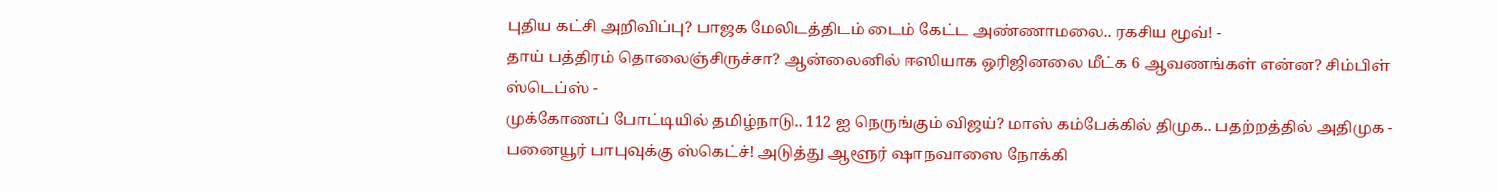புதிய கட்சி அறிவிப்பு? பாஜக மேலிடத்திடம் டைம் கேட்ட அண்ணாமலை.. ரகசிய மூவ்! -
தாய் பத்திரம் தொலைஞ்சிருச்சா? ஆன்லைனில் ஈஸியாக ஒரிஜினலை மீட்க 6 ஆவணங்கள் என்ன? சிம்பிள் ஸ்டெப்ஸ் -
முக்கோணப் போட்டியில் தமிழ்நாடு.. 112 ஐ நெருங்கும் விஜய்? மாஸ் கம்பேக்கில் திமுக.. பதற்றத்தில் அதிமுக -
பனையூர் பாபுவுக்கு ஸ்கெட்ச்! அடுத்து ஆளூர் ஷாநவாஸை நோக்கி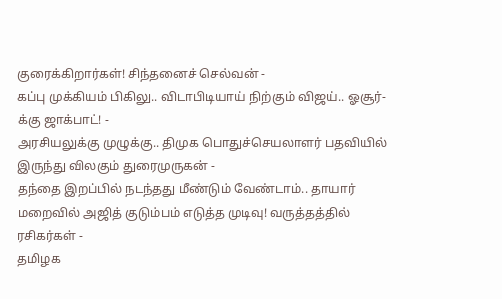குரைக்கிறார்கள்! சிந்தனைச் செல்வன் -
கப்பு முக்கியம் பிகிலு.. விடாபிடியாய் நிற்கும் விஜய்.. ஓசூர்-க்கு ஜாக்பாட்! -
அரசியலுக்கு முழுக்கு.. திமுக பொதுச்செயலாளர் பதவியில் இருந்து விலகும் துரைமுருகன் -
தந்தை இறப்பில் நடந்தது மீண்டும் வேண்டாம்.. தாயார் மறைவில் அஜித் குடும்பம் எடுத்த முடிவு! வருத்தத்தில் ரசிகர்கள் -
தமிழக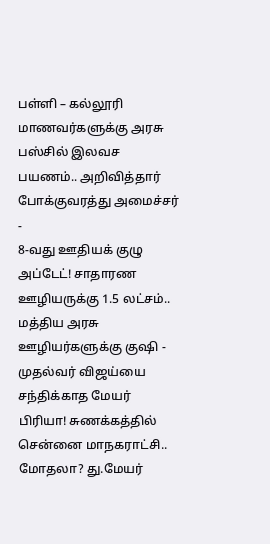பள்ளி – கல்லூரி மாணவர்களுக்கு அரசு பஸ்சில் இலவச பயணம்.. அறிவித்தார் போக்குவரத்து அமைச்சர் -
8-வது ஊதியக் குழு அப்டேட்! சாதாரண ஊழியருக்கு 1.5 லட்சம்.. மத்திய அரசு ஊழியர்களுக்கு குஷி -
முதல்வர் விஜய்யை சந்திக்காத மேயர் பிரியா! சுணக்கத்தில் சென்னை மாநகராட்சி.. மோதலா? து.மேயர்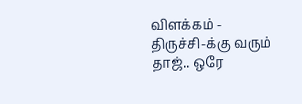விளக்கம் -
திருச்சி-க்கு வரும் தாஜ்.. ஒரே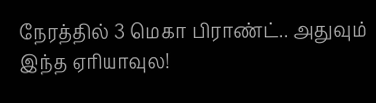நேரத்தில் 3 மெகா பிராண்ட்.. அதுவும் இந்த ஏரியாவுல!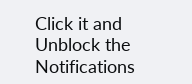Click it and Unblock the Notifications